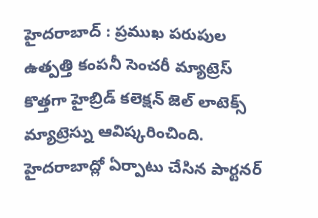హైదరాబాద్ : ప్రముఖ పరుపుల ఉత్పత్తి కంపనీ సెంచరీ మ్యాట్రెస్ కొత్తగా హైబ్రిడ్ కలెక్షన్ జెల్ లాటెక్స్ మ్యాట్రెస్ను ఆవిష్కరించింది. హైదరాబాద్లో ఏర్పాటు చేసిన పార్టనర్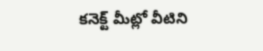కనెక్ట్ మీట్లో వీటిని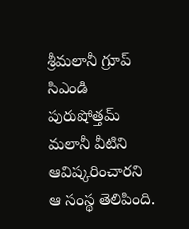శ్రీమలానీ గ్రూప్ సిఎండి పురుషోత్తమ్ మలానీ వీటిని ఆవిష్కరించారని ఆ సంస్థ తెలిపింది.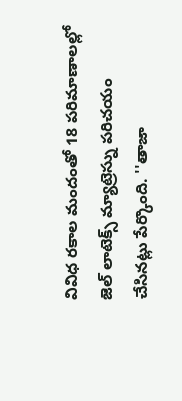వివిధ రకాల మందంతో 18 పరిమాణాలల్లో జెల్ లాటెక్స్ మ్యాట్రెస్ను పరిచయం చేసినట్లు పేర్కొంది. ''తాజా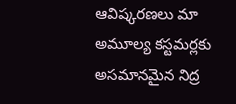ఆవిష్కరణలు మా అమూల్య కస్టమర్లకు అసమానమైన నిద్ర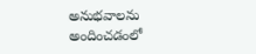అనుభవాలను అందించడంలో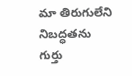మా తిరుగులేని నిబద్ధతను గుర్తు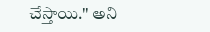చేస్తాయి.'' అని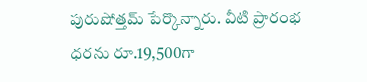పురుషోత్తమ్ పేర్కొన్నారు. వీటి ప్రారంభ ధరను రూ.19,500గా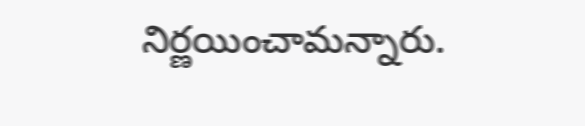నిర్ణయించామన్నారు.